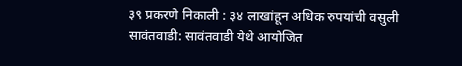३९ प्रकरणे निकाली : ३४ लाखांहून अधिक रुपयांची वसुली
सावंतवाडी: सावंतवाडी येथे आयोजित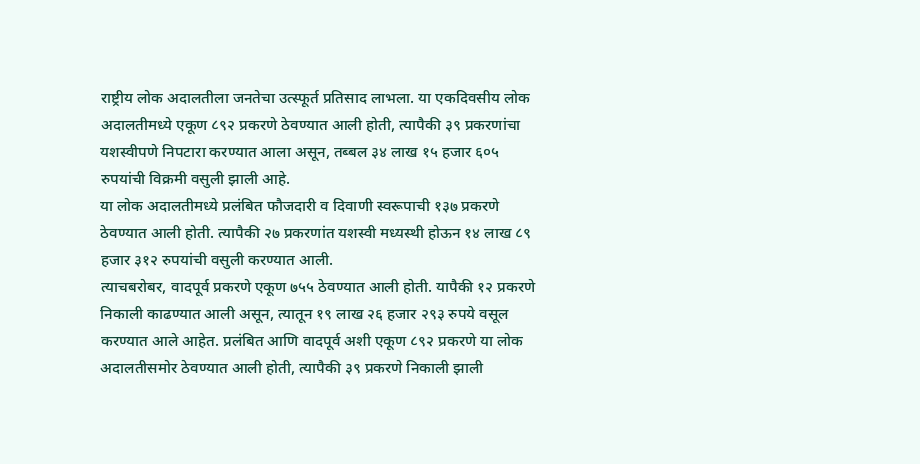राष्ट्रीय लोक अदालतीला जनतेचा उत्स्फूर्त प्रतिसाद लाभला. या एकदिवसीय लोक अदालतीमध्ये एकूण ८९२ प्रकरणे ठेवण्यात आली होती, त्यापैकी ३९ प्रकरणांचा यशस्वीपणे निपटारा करण्यात आला असून, तब्बल ३४ लाख १५ हजार ६०५ रुपयांची विक्रमी वसुली झाली आहे.
या लोक अदालतीमध्ये प्रलंबित फौजदारी व दिवाणी स्वरूपाची १३७ प्रकरणे ठेवण्यात आली होती. त्यापैकी २७ प्रकरणांत यशस्वी मध्यस्थी होऊन १४ लाख ८९ हजार ३१२ रुपयांची वसुली करण्यात आली.
त्याचबरोबर, वादपूर्व प्रकरणे एकूण ७५५ ठेवण्यात आली होती. यापैकी १२ प्रकरणे निकाली काढण्यात आली असून, त्यातून १९ लाख २६ हजार २९३ रुपये वसूल करण्यात आले आहेत. प्रलंबित आणि वादपूर्व अशी एकूण ८९२ प्रकरणे या लोक अदालतीसमोर ठेवण्यात आली होती, त्यापैकी ३९ प्रकरणे निकाली झाली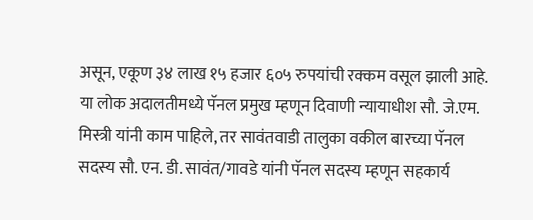असून, एकूण ३४ लाख १५ हजार ६०५ रुपयांची रक्कम वसूल झाली आहे.
या लोक अदालतीमध्ये पॅनल प्रमुख म्हणून दिवाणी न्यायाधीश सौ. जे.एम. मिस्त्री यांनी काम पाहिले, तर सावंतवाडी तालुका वकील बारच्या पॅनल सदस्य सौ. एन. डी. सावंत/गावडे यांनी पॅनल सदस्य म्हणून सहकार्य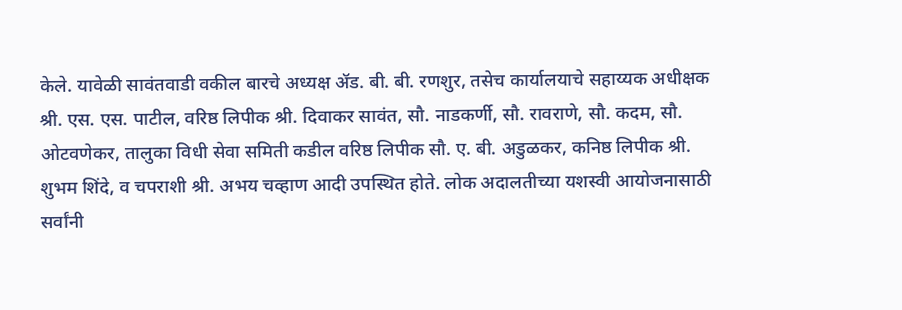केले. यावेळी सावंतवाडी वकील बारचे अध्यक्ष ॲड. बी. बी. रणशुर, तसेच कार्यालयाचे सहाय्यक अधीक्षक श्री. एस. एस. पाटील, वरिष्ठ लिपीक श्री. दिवाकर सावंत, सौ. नाडकर्णी, सौ. रावराणे, सौ. कदम, सौ. ओटवणेकर, तालुका विधी सेवा समिती कडील वरिष्ठ लिपीक सौ. ए. बी. अडुळकर, कनिष्ठ लिपीक श्री. शुभम शिंदे, व चपराशी श्री. अभय चव्हाण आदी उपस्थित होते. लोक अदालतीच्या यशस्वी आयोजनासाठी सर्वांनी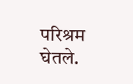परिश्रम घेतले.